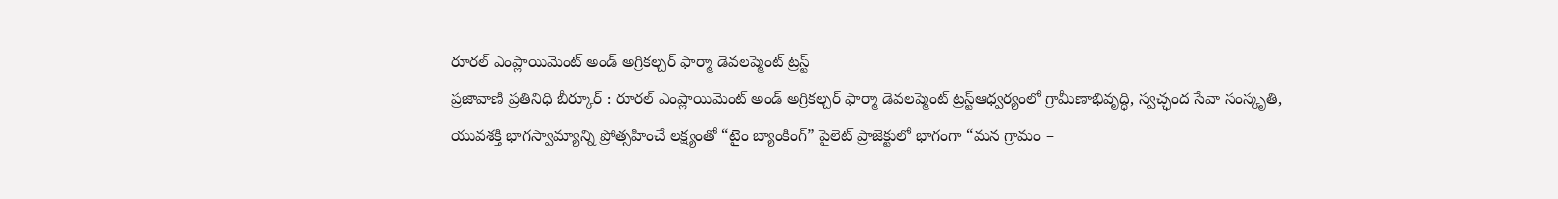రూరల్ ఎంప్లాయిమెంట్ అండ్ అగ్రికల్చర్ ఫార్మా డెవలప్మెంట్ ట్రస్ట్
ప్రజావాణి ప్రతినిధి బీర్కూర్ : రూరల్ ఎంప్లాయిమెంట్ అండ్ అగ్రికల్చర్ ఫార్మా డెవలప్మెంట్ ట్రస్ట్ఆధ్వర్యంలో గ్రామీణాభివృద్ధి, స్వచ్ఛంద సేవా సంస్కృతి, యువశక్తి భాగస్వామ్యాన్ని ప్రోత్సహించే లక్ష్యంతో “టైం బ్యాంకింగ్” పైలెట్ ప్రాజెక్టులో భాగంగా “మన గ్రామం –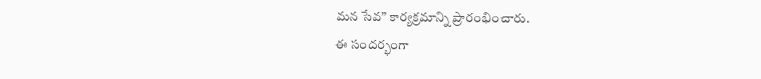మన సేవ” కార్యక్రమాన్ని ప్రారంభించారు.
ఈ సందర్భంగా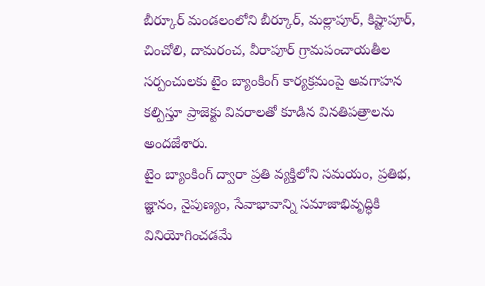బీర్కూర్ మండలంలోని బీర్కూర్, మల్లాపూర్, కిష్టాపూర్, చించోలి, దామరంచ, వీరాపూర్ గ్రామపంచాయతీల సర్పంచులకు టైం బ్యాంకింగ్ కార్యక్రమంపై అవగాహన కల్పిస్తూ ప్రాజెక్టు వివరాలతో కూడిన వినతిపత్రాలను అందజేశారు.
టైం బ్యాంకింగ్ ద్వారా ప్రతి వ్యక్తిలోని సమయం, ప్రతిభ, జ్ఞానం, నైపుణ్యం, సేవాభావాన్ని సమాజాభివృద్ధికి వినియోగించడమే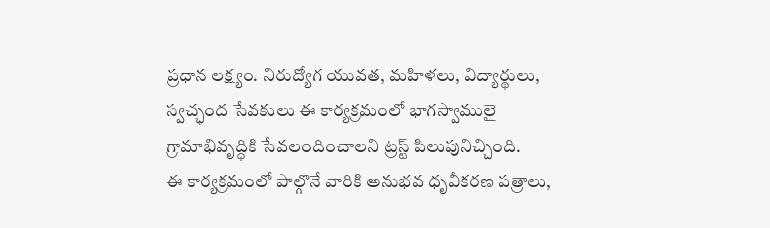ప్రధాన లక్ష్యం. నిరుద్యోగ యువత, మహిళలు, విద్యార్థులు, స్వచ్ఛంద సేవకులు ఈ కార్యక్రమంలో భాగస్వాములై గ్రామాభివృద్ధికి సేవలందించాలని ట్రస్ట్ పిలుపునిచ్చింది.
ఈ కార్యక్రమంలో పాల్గొనే వారికి అనుభవ ధృవీకరణ పత్రాలు,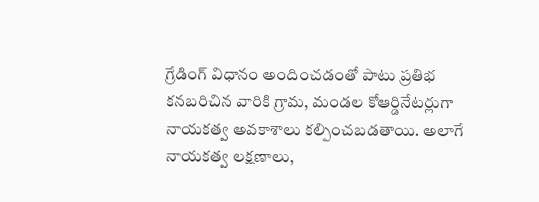గ్రేడింగ్ విధానం అందించడంతో పాటు ప్రతిభ కనబరిచిన వారికి గ్రామ, మండల కోఆర్డినేటర్లుగా నాయకత్వ అవకాశాలు కల్పించబడతాయి. అలాగే నాయకత్వ లక్షణాలు,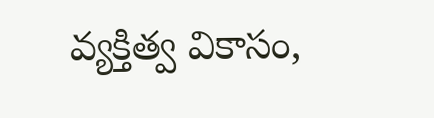వ్యక్తిత్వ వికాసం,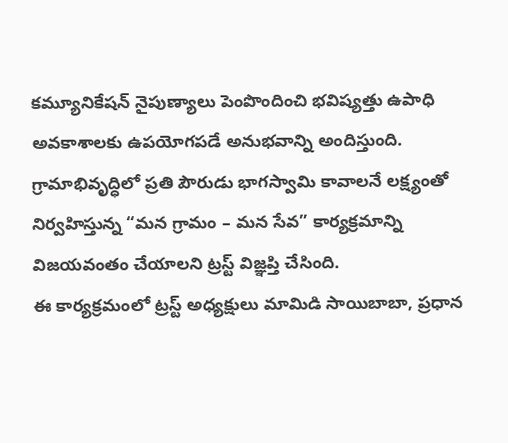కమ్యూనికేషన్ నైపుణ్యాలు పెంపొందించి భవిష్యత్తు ఉపాధి అవకాశాలకు ఉపయోగపడే అనుభవాన్ని అందిస్తుంది.
గ్రామాభివృద్ధిలో ప్రతి పౌరుడు భాగస్వామి కావాలనే లక్ష్యంతో నిర్వహిస్తున్న “మన గ్రామం – మన సేవ” కార్యక్రమాన్ని విజయవంతం చేయాలని ట్రస్ట్ విజ్ఞప్తి చేసింది.
ఈ కార్యక్రమంలో ట్రస్ట్ అధ్యక్షులు మామిడి సాయిబాబా, ప్రధాన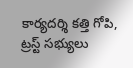కార్యదర్శి కత్తి గోపి, ట్రస్ట్ సభ్యులు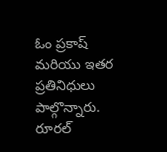ఓం ప్రకాష్ మరియు ఇతర ప్రతినిధులు పాల్గొన్నారు.
రూరల్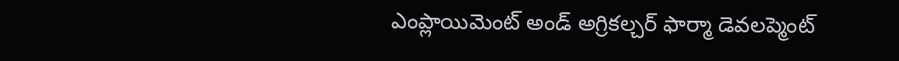ఎంప్లాయిమెంట్ అండ్ అగ్రికల్చర్ ఫార్మా డెవలప్మెంట్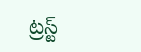ట్రస్ట్